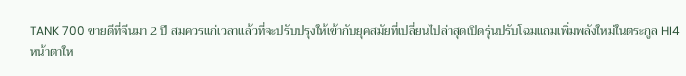TANK 700 ขายดีที่จีนมา 2 ปี สมควรแก่เวลาแล้วที่จะปรับปรุงให้เข้ากับยุคสมัยที่เปลี่ยนไปล่าสุดเปิดรุ่นปรับโฉมแถมเพิ่มพลังใหม่ในตระกูล HI4
หน้าตาให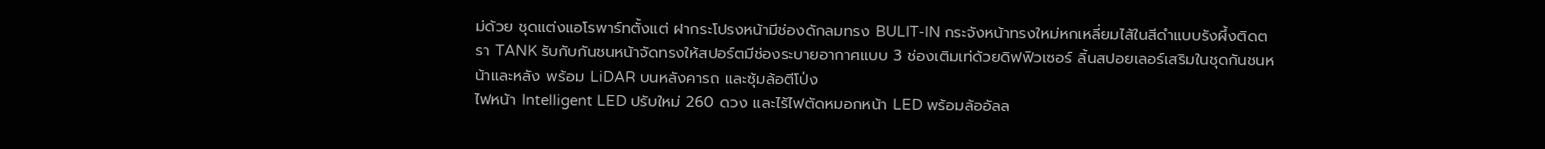ม่ด้วย ชุดแต่งแอโรพาร์ทตั้งแต่ ฝากระโปรงหน้ามีช่องดักลมทรง BULIT-IN กระจังหน้าทรงใหม่หกเหลี่ยมไส้ในสีดำแบบรังผึ้งติดตรา TANK รับกับกันชนหน้าจัดทรงให้สปอร์ตมีช่องระบายอากาศแบบ 3 ช่องเติมเท่ด้วยดิฟฟิวเซอร์ ลิ้นสปอยเลอร์เสริมในชุดกันชนหน้าและหลัง พร้อม LiDAR บนหลังคารถ และซุ้มล้อตีโป่ง
ไฟหน้า Intelligent LED ปรับใหม่ 260 ดวง และไร้ไฟตัดหมอกหน้า LED พร้อมล้ออัลล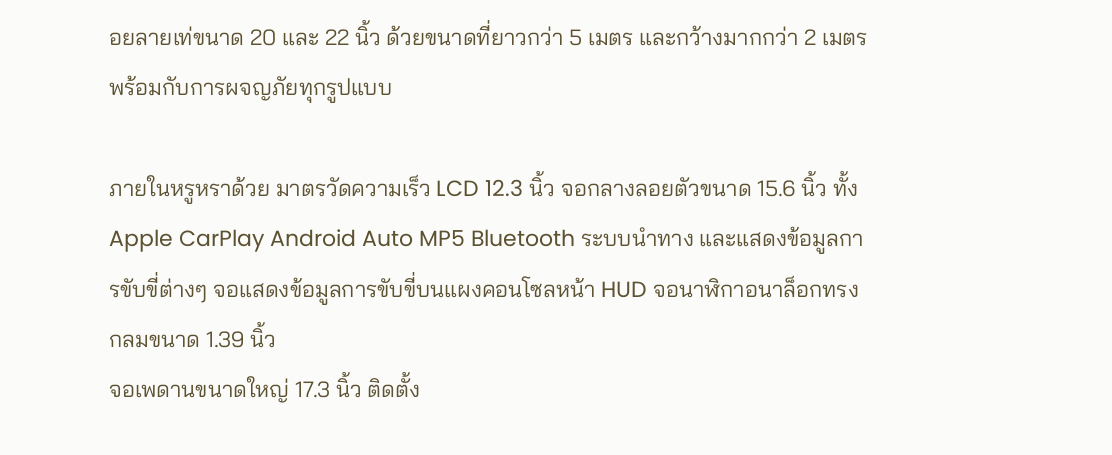อยลายเท่ขนาด 20 และ 22 นิ้ว ด้วยขนาดที่ยาวกว่า 5 เมตร และกว้างมากกว่า 2 เมตร พร้อมกับการผจญภัยทุกรูปแบบ

ภายในหรูหราด้วย มาตรวัดความเร็ว LCD 12.3 นิ้ว จอกลางลอยตัวขนาด 15.6 นิ้ว ทั้ง Apple CarPlay Android Auto MP5 Bluetooth ระบบนำทาง และแสดงข้อมูลการขับขี่ต่างๆ จอแสดงข้อมูลการขับขี่บนแผงคอนโซลหน้า HUD จอนาฬิกาอนาล็อกทรงกลมขนาด 1.39 นิ้ว
จอเพดานขนาดใหญ่ 17.3 นิ้ว ติดตั้ง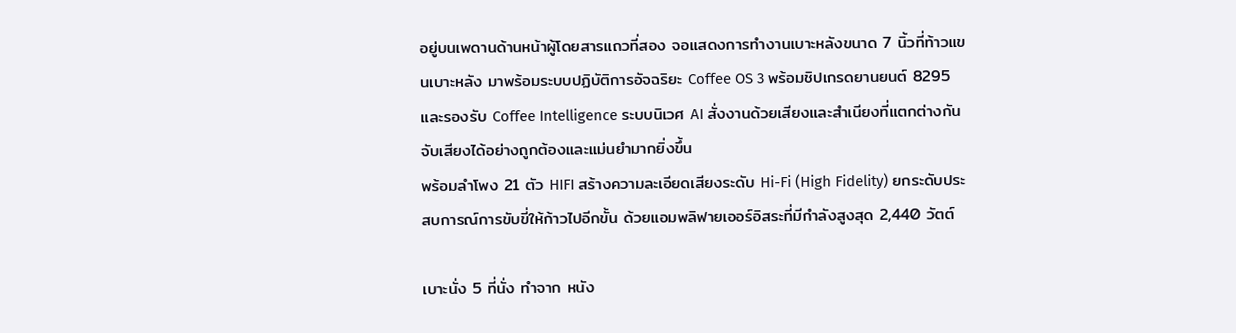อยู่บนเพดานด้านหน้าผู้โดยสารแถวที่สอง จอแสดงการทำงานเบาะหลังขนาด 7 นิ้วที่ท้าวแขนเบาะหลัง มาพร้อมระบบปฏิบัติการอัจฉริยะ Coffee OS 3 พร้อมชิปเกรดยานยนต์ 8295 และรองรับ Coffee Intelligence ระบบนิเวศ AI สั่งงานด้วยเสียงและสำเนียงที่แตกต่างกัน จับเสียงได้อย่างถูกต้องและแม่นยำมากยิ่งขึ้น
พร้อมลำโพง 21 ตัว HIFI สร้างความละเอียดเสียงระดับ Hi-Fi (High Fidelity) ยกระดับประสบการณ์การขับขี่ให้ก้าวไปอีกขั้น ด้วยแอมพลิฟายเออร์อิสระที่มีกำลังสูงสุด 2,440 วัตต์

เบาะนั่ง 5 ที่นั่ง ทำจาก หนัง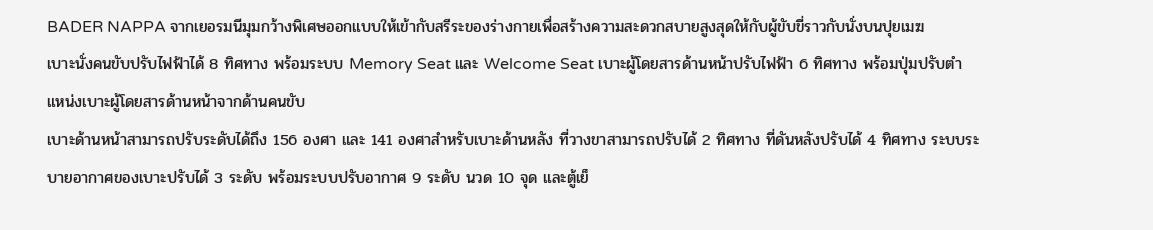BADER NAPPA จากเยอรมนีมุมกว้างพิเศษออกแบบให้เข้ากับสรีระของร่างกายเพื่อสร้างความสะดวกสบายสูงสุดให้กับผู้ขับขี่ราวกับนั่งบนปุยเมฆ
เบาะนั่งคนขับปรับไฟฟ้าได้ 8 ทิศทาง พร้อมระบบ Memory Seat และ Welcome Seat เบาะผู้โดยสารด้านหน้าปรับไฟฟ้า 6 ทิศทาง พร้อมปุ่มปรับตำแหน่งเบาะผู้โดยสารด้านหน้าจากด้านคนขับ
เบาะด้านหน้าสามารถปรับระดับได้ถึง 156 องศา และ 141 องศาสำหรับเบาะด้านหลัง ที่วางขาสามารถปรับได้ 2 ทิศทาง ที่ดันหลังปรับได้ 4 ทิศทาง ระบบระบายอากาศของเบาะปรับได้ 3 ระดับ พร้อมระบบปรับอากาศ 9 ระดับ นวด 10 จุด และตู้เย็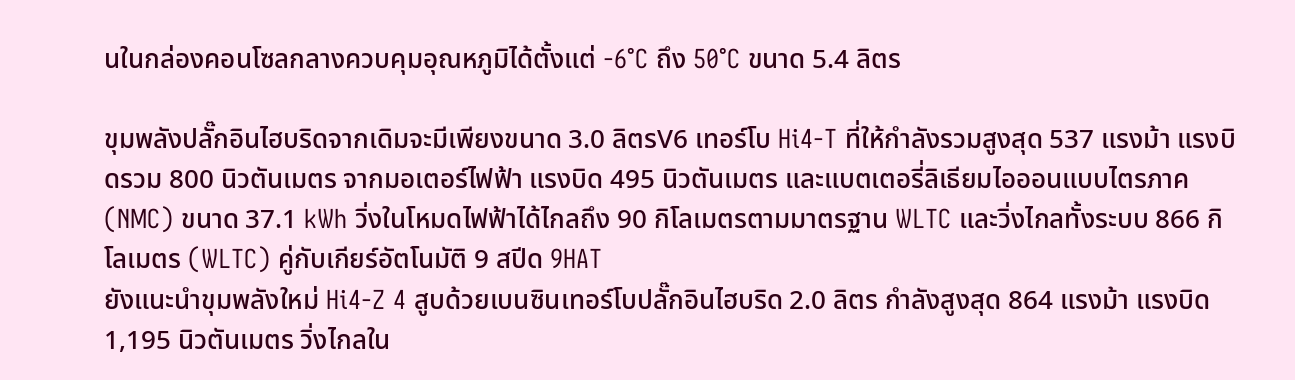นในกล่องคอนโซลกลางควบคุมอุณหภูมิได้ตั้งแต่ -6°C ถึง 50°C ขนาด 5.4 ลิตร

ขุมพลังปลั๊กอินไฮบริดจากเดิมจะมีเพียงขนาด 3.0 ลิตรV6 เทอร์โบ Hi4-T ที่ให้กำลังรวมสูงสุด 537 แรงม้า แรงบิดรวม 800 นิวตันเมตร จากมอเตอร์ไฟฟ้า แรงบิด 495 นิวตันเมตร และแบตเตอรี่ลิเธียมไอออนแบบไตรภาค (NMC) ขนาด 37.1 kWh วิ่งในโหมดไฟฟ้าได้ไกลถึง 90 กิโลเมตรตามมาตรฐาน WLTC และวิ่งไกลทั้งระบบ 866 กิโลเมตร (WLTC) คู่กับเกียร์อัตโนมัติ 9 สปีด 9HAT
ยังแนะนำขุมพลังใหม่ Hi4-Z 4 สูบด้วยเบนซินเทอร์โบปลั๊กอินไฮบริด 2.0 ลิตร กำลังสูงสุด 864 แรงม้า แรงบิด 1,195 นิวตันเมตร วิ่งไกลใน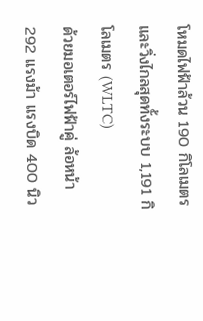โหมดไฟฟ้าล้วน 190 กิโลเมตร และวิ่งไกลสุดทั้งระบบ 1,191 กิโลเมตร (WLTC)
ด้วยมอเตอร์ไฟฟ้าคู่ ล้อหน้า 292 แรงม้า แรงบิด 400 นิว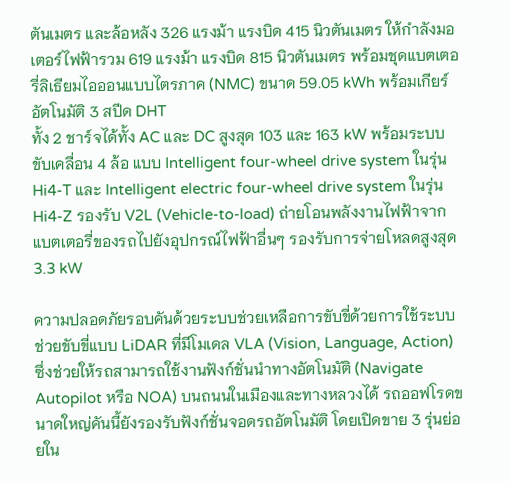ตันเมตร และล้อหลัง 326 แรงม้า แรงบิด 415 นิวตันเมตร ให้กำลังมอเตอร์ไฟฟ้ารวม 619 แรงม้า แรงบิด 815 นิวตันเมตร พร้อมชุดแบตเตอรี่ลิเธียมไอออนแบบไตรภาค (NMC) ขนาด 59.05 kWh พร้อมเกียร์อัตโนมัติ 3 สปีด DHT
ทั้ง 2 ชาร์จได้ทั้ง AC และ DC สูงสุด 103 และ 163 kW พร้อมระบบขับเคลื่อน 4 ล้อ แบบ Intelligent four-wheel drive system ในรุ่น Hi4-T และ Intelligent electric four-wheel drive system ในรุ่น Hi4-Z รองรับ V2L (Vehicle-to-load) ถ่ายโอนพลังงานไฟฟ้าจากแบตเตอรี่ของรถไปยังอุปกรณ์ไฟฟ้าอื่นๆ รองรับการจ่ายโหลดสูงสุด 3.3 kW

ความปลอดภัยรอบคันด้วยระบบช่วยเหลือการขับขี่ด้วยการใช้ระบบช่วยขับขี่แบบ LiDAR ที่มีโมเดล VLA (Vision, Language, Action) ซึ่งช่วยให้รถสามารถใช้งานฟังก์ชั่นนำทางอัตโนมัติ (Navigate Autopilot หรือ NOA) บนถนนในเมืองและทางหลวงได้ รถออฟโรดขนาดใหญ่คันนี้ยังรองรับฟังก์ชั่นจอดรถอัตโนมัติ โดยเปิดขาย 3 รุ่นย่อยใน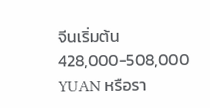จีนเริ่มต้น 428,000-508,000 YUAN หรือรา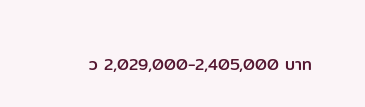ว 2,029,000-2,405,000 บาท